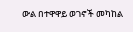ውል በተዋዋይ ወገኖች መካከል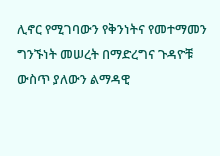ሊኖር የሚገባውን የቅንነትና የመተማመን ግንኙነት መሠረት በማድረግና ጉዳዮቹ ውስጥ ያለውን ልማዳዊ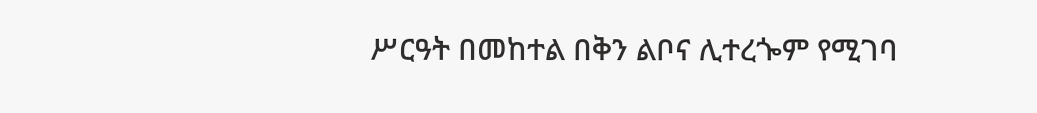ሥርዓት በመከተል በቅን ልቦና ሊተረጐም የሚገባ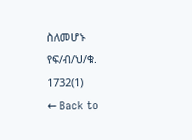ስለመሆኑ የፍ/ብ/ህ/ቁ. 1732(1)
← Back to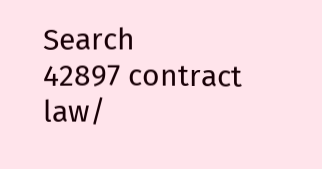Search
42897 contract law/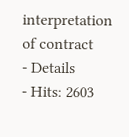interpretation of contract
- Details
- Hits: 2603